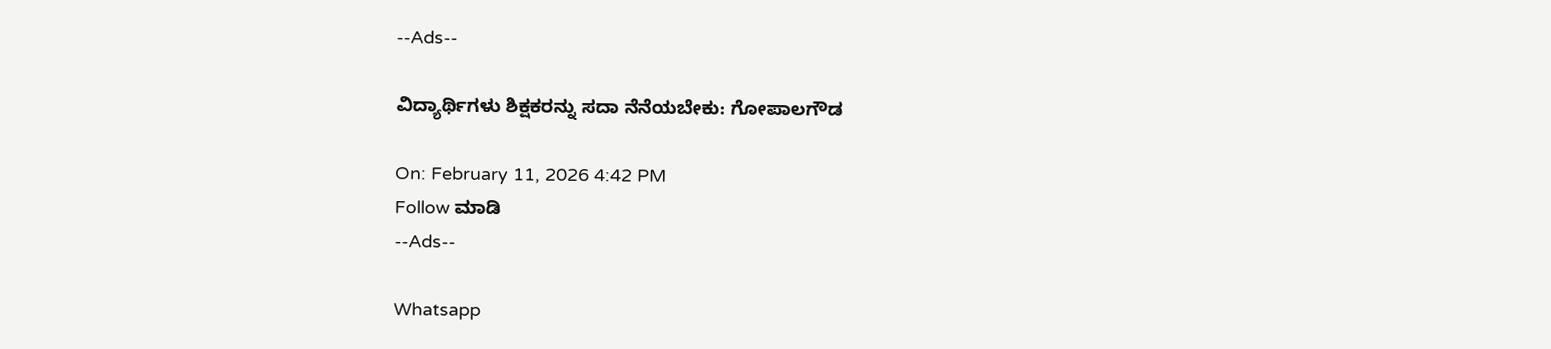--Ads--

ವಿದ್ಯಾರ್ಥಿಗಳು ಶಿಕ್ಷಕರನ್ನು ಸದಾ ನೆನೆಯಬೇಕು: ಗೋಪಾಲಗೌಡ

On: February 11, 2026 4:42 PM
Follow ಮಾಡಿ
--Ads--

Whatsapp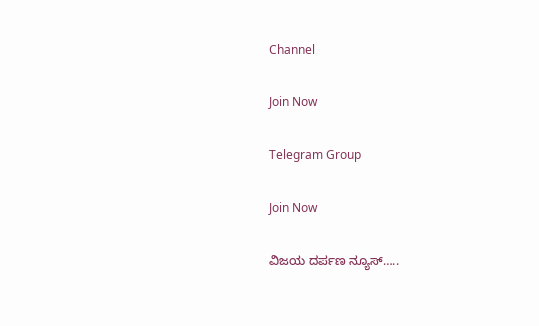Channel

Join Now

Telegram Group

Join Now

ವಿಜಯ ದರ್ಪಣ ನ್ಯೂಸ್…..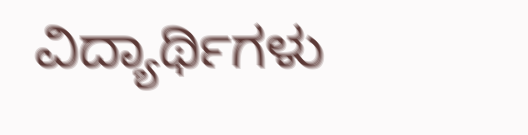ವಿದ್ಯಾರ್ಥಿಗಳು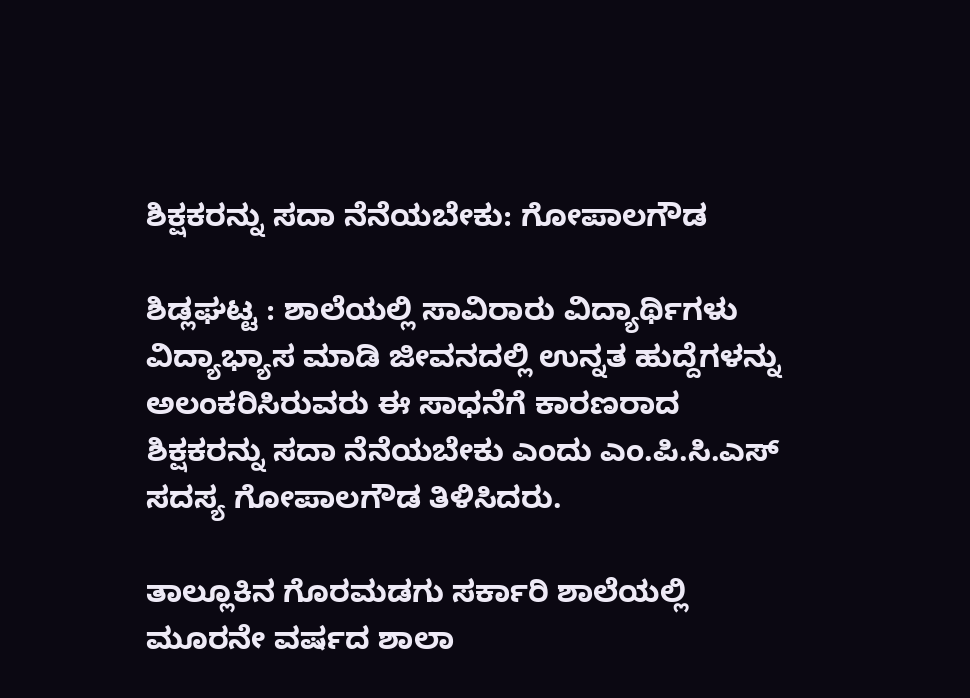ಶಿಕ್ಷಕರನ್ನು ಸದಾ ನೆನೆಯಬೇಕು: ಗೋಪಾಲಗೌಡ

ಶಿಡ್ಲಘಟ್ಟ : ಶಾಲೆಯಲ್ಲಿ ಸಾವಿರಾರು ವಿದ್ಯಾರ್ಥಿಗಳು ವಿದ್ಯಾಭ್ಯಾಸ ಮಾಡಿ ಜೀವನದಲ್ಲಿ ಉನ್ನತ ಹುದ್ದೆಗಳನ್ನು ಅಲಂಕರಿಸಿರುವರು ಈ ಸಾಧನೆಗೆ ಕಾರಣರಾದ ಶಿಕ್ಷಕರನ್ನು ಸದಾ ನೆನೆಯಬೇಕು ಎಂದು ಎಂ.ಪಿ.ಸಿ.ಎಸ್ ಸದಸ್ಯ ಗೋಪಾಲಗೌಡ ತಿಳಿಸಿದರು.

ತಾಲ್ಲೂಕಿನ ಗೊರಮಡಗು ಸರ್ಕಾರಿ ಶಾಲೆಯಲ್ಲಿ ಮೂರನೇ ವರ್ಷದ ಶಾಲಾ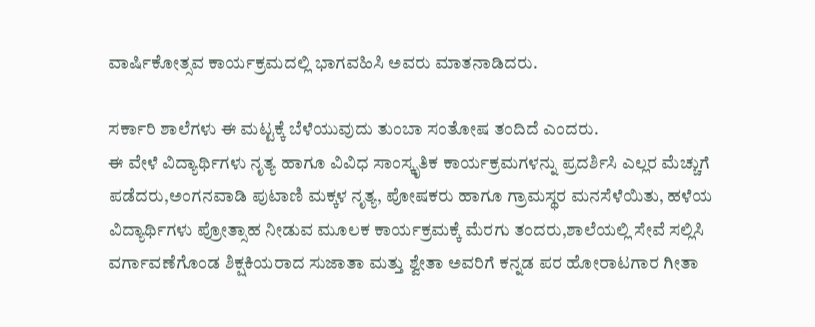ವಾರ್ಷಿಕೋತ್ಸವ ಕಾರ್ಯಕ್ರಮದಲ್ಲಿ ಭಾಗವಹಿಸಿ ಅವರು ಮಾತನಾಡಿದರು.

ಸರ್ಕಾರಿ ಶಾಲೆಗಳು ಈ ಮಟ್ಟಕ್ಕೆ ಬೆಳೆಯುವುದು ತುಂಬಾ ಸಂತೋಷ ತಂದಿದೆ ಎಂದರು.
ಈ ವೇಳೆ ವಿದ್ಯಾರ್ಥಿಗಳು ನೃತ್ಯ ಹಾಗೂ ವಿವಿಧ ಸಾಂಸ್ಕೃತಿಕ ಕಾರ್ಯಕ್ರಮಗಳನ್ನು ಪ್ರದರ್ಶಿಸಿ ಎಲ್ಲರ ಮೆಚ್ಚುಗೆ ಪಡೆದರು,ಅಂಗನವಾಡಿ ಪುಟಾಣಿ ಮಕ್ಕಳ ನೃತ್ಯ, ಪೋಷಕರು ಹಾಗೂ ಗ್ರಾಮಸ್ಥರ ಮನಸೆಳೆಯಿತು, ಹಳೆಯ ವಿದ್ಯಾರ್ಥಿಗಳು ಪ್ರೋತ್ಸಾಹ ನೀಡುವ ಮೂಲಕ ಕಾರ್ಯಕ್ರಮಕ್ಕೆ ಮೆರಗು ತಂದರು,ಶಾಲೆಯಲ್ಲಿ ಸೇವೆ ಸಲ್ಲಿಸಿ ವರ್ಗಾವಣೆಗೊಂಡ ಶಿಕ್ಷಕಿಯರಾದ ಸುಜಾತಾ ಮತ್ತು ಶ್ವೇತಾ ಅವರಿಗೆ ಕನ್ನಡ ಪರ ಹೋರಾಟಗಾರ ಗೀತಾ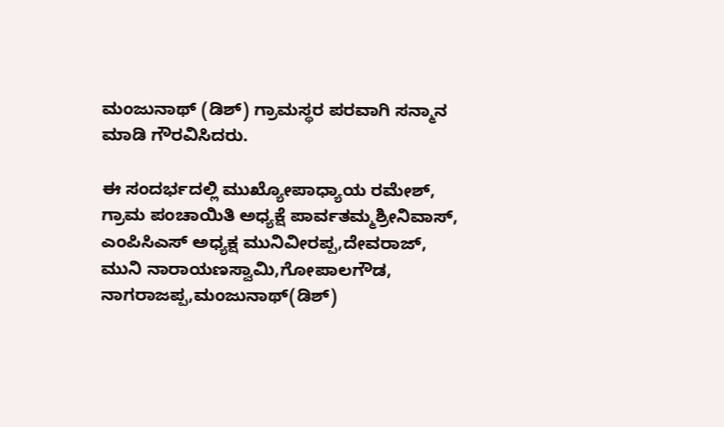ಮಂಜುನಾಥ್ (ಡಿಶ್) ಗ್ರಾಮಸ್ಥರ ಪರವಾಗಿ ಸನ್ಮಾನ ಮಾಡಿ ಗೌರವಿಸಿದರು.

ಈ ಸಂದರ್ಭದಲ್ಲಿ ಮುಖ್ಯೋಪಾಧ್ಯಾಯ ರಮೇಶ್‌, ಗ್ರಾಮ ಪಂಚಾಯಿತಿ ಅಧ್ಯಕ್ಷೆ ಪಾರ್ವತಮ್ಮಶ್ರೀನಿವಾಸ್, ಎಂಪಿಸಿಎಸ್‌ ಅಧ್ಯಕ್ಷ ಮುನಿವೀರಪ್ಪ,ದೇವರಾಜ್, ಮುನಿ ನಾರಾಯಣಸ್ವಾಮಿ,ಗೋಪಾಲಗೌಡ, ನಾಗರಾಜಪ್ಪ,ಮಂಜುನಾಥ್(ಡಿಶ್)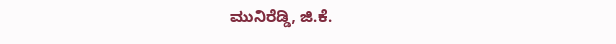ಮುನಿರೆಡ್ಡಿ, ಜಿ.ಕೆ.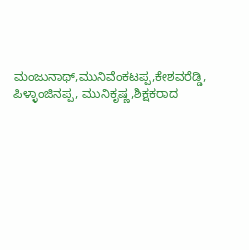ಮಂಜುನಾಥ್,ಮುನಿವೆಂಕಟಪ್ಪ,ಕೇಶವರೆಡ್ಡಿ, ಪಿಳ್ಳಾಂಜಿನಪ್ಪ, ಮುನಿಕೃಷ್ಣ,ಶಿಕ್ಷಕರಾದ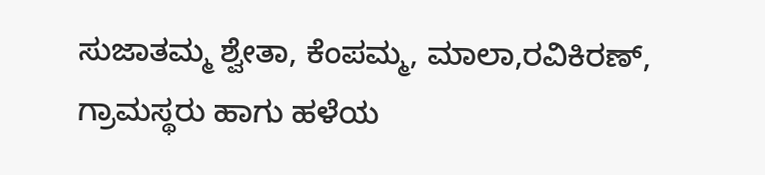ಸುಜಾತಮ್ಮ ಶ್ವೇತಾ, ಕೆಂಪಮ್ಮ, ಮಾಲಾ,ರವಿಕಿರಣ್, ಗ್ರಾಮಸ್ಥರು ಹಾಗು ಹಳೆಯ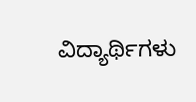ವಿದ್ಯಾರ್ಥಿಗಳು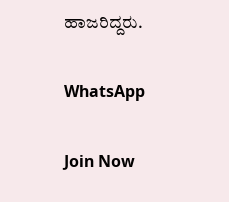ಹಾಜರಿದ್ದರು.

WhatsApp

Join Now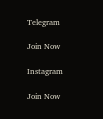Telegram

Join Now

Instagram

Join Now